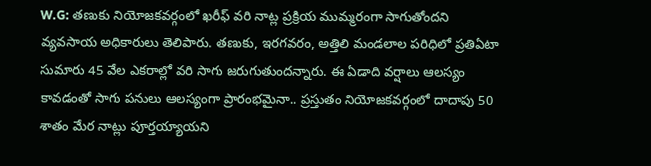W.G: తణుకు నియోజకవర్గంలో ఖరీఫ్ వరి నాట్ల ప్రక్రియ ముమ్మరంగా సాగుతోందని వ్యవసాయ అధికారులు తెలిపారు. తణుకు, ఇరగవరం, అత్తిలి మండలాల పరిధిలో ప్రతిఏటా సుమారు 45 వేల ఎకరాల్లో వరి సాగు జరుగుతుందన్నారు. ఈ ఏడాది వర్షాలు ఆలస్యం కావడంతో సాగు పనులు ఆలస్యంగా ప్రారంభమైనా.. ప్రస్తుతం నియోజకవర్గంలో దాదాపు 50 శాతం మేర నాట్లు పూర్తయ్యాయని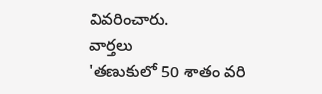వివరించారు.
వార్తలు
'తణుకులో 50 శాతం వరి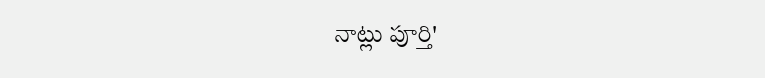నాట్లు పూర్తి'